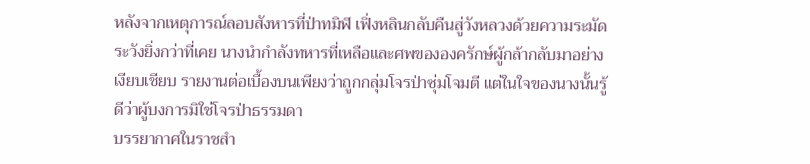หลังจากเหตุการณ์ลอบสังหารที่ป่าทมิฬ เฟิ่งหลินกลับคืนสู่วังหลวงด้วยความระมัดระวังยิ่งกว่าที่เคย นางนำกำลังทหารที่เหลือและศพขององครักษ์ผู้กล้ากลับมาอย่างเงียบเชียบ รายงานต่อเบื้องบนเพียงว่าถูกกลุ่มโจรป่าซุ่มโจมตี แต่ในใจของนางนั้นรู้ดีว่าผู้บงการมิใช่โจรป่าธรรมดา
บรรยากาศในราชสำ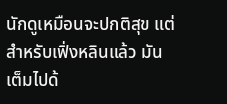นักดูเหมือนจะปกติสุข แต่สำหรับเฟิ่งหลินแล้ว มันเต็มไปด้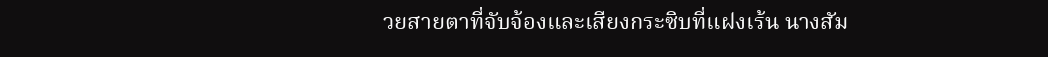วยสายตาที่จับจ้องและเสียงกระซิบที่แฝงเร้น นางสัม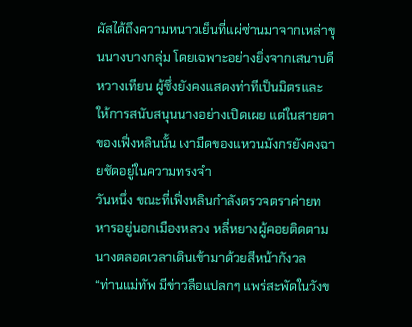ผัสได้ถึงความหนาวเย็นที่แผ่ซ่านมาจากเหล่าขุนนางบางกลุ่ม โดยเฉพาะอย่างยิ่งจากเสนาบดีหวางเทียน ผู้ซึ่งยังคงแสดงท่าทีเป็นมิตรและให้การสนับสนุนนางอย่างเปิดเผย แต่ในสายตาของเฟิ่งหลินนั้น เงามืดของแหวนมังกรยังคงฉายชัดอยู่ในความทรงจำ
วันหนึ่ง ขณะที่เฟิ่งหลินกำลังตรวจตราค่ายทหารอยู่นอกเมืองหลวง หลี่หยางผู้คอยติดตามนางตลอดเวลาเดินเข้ามาด้วยสีหน้ากังวล
“ท่านแม่ทัพ มีข่าวลือแปลกๆ แพร่สะพัดในวังข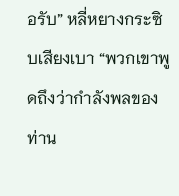อรับ” หลี่หยางกระซิบเสียงเบา “พวกเขาพูดถึงว่ากำลังพลของท่าน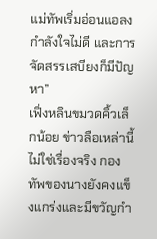แม่ทัพเริ่มอ่อนแอลง กำลังใจไม่ดี และการจัดสรรเสบียงก็มีปัญหา”
เฟิ่งหลินขมวดคิ้วเล็กน้อย ข่าวลือเหล่านี้ไม่ใช่เรื่องจริง กองทัพของนางยังคงแข็งแกร่งและมีขวัญกำ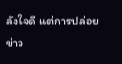ลังใจดี แต่การปล่อยข่าว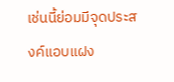เช่นนี้ย่อมมีจุดประสงค์แอบแฝง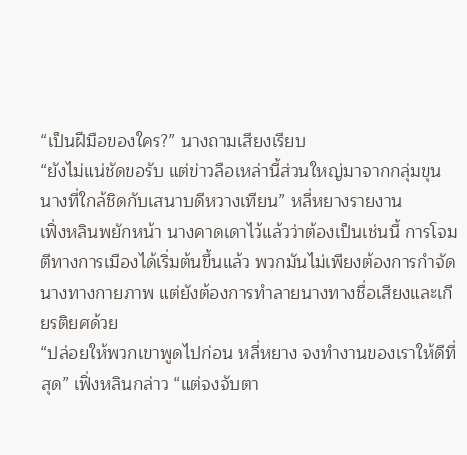“เป็นฝีมือของใคร?” นางถามเสียงเรียบ
“ยังไม่แน่ชัดขอรับ แต่ข่าวลือเหล่านี้ส่วนใหญ่มาจากกลุ่มขุนนางที่ใกล้ชิดกับเสนาบดีหวางเทียน” หลี่หยางรายงาน
เฟิ่งหลินพยักหน้า นางคาดเดาไว้แล้วว่าต้องเป็นเช่นนี้ การโจมตีทางการเมืองได้เริ่มต้นขึ้นแล้ว พวกมันไม่เพียงต้องการกำจัดนางทางกายภาพ แต่ยังต้องการทำลายนางทางชื่อเสียงและเกียรติยศด้วย
“ปล่อยให้พวกเขาพูดไปก่อน หลี่หยาง จงทำงานของเราให้ดีที่สุด” เฟิ่งหลินกล่าว “แต่จงจับตา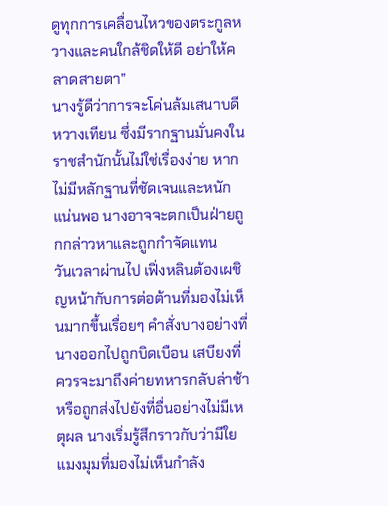ดูทุกการเคลื่อนไหวของตระกูลหวางและคนใกล้ชิดให้ดี อย่าให้คลาดสายตา”
นางรู้ดีว่าการจะโค่นล้มเสนาบดีหวางเทียน ซึ่งมีรากฐานมั่นคงในราชสำนักนั้นไม่ใช่เรื่องง่าย หากไม่มีหลักฐานที่ชัดเจนและหนักแน่นพอ นางอาจจะตกเป็นฝ่ายถูกกล่าวหาและถูกกำจัดแทน
วันเวลาผ่านไป เฟิ่งหลินต้องเผชิญหน้ากับการต่อต้านที่มองไม่เห็นมากขึ้นเรื่อยๆ คำสั่งบางอย่างที่นางออกไปถูกบิดเบือน เสบียงที่ควรจะมาถึงค่ายทหารกลับล่าช้า หรือถูกส่งไปยังที่อื่นอย่างไม่มีเหตุผล นางเริ่มรู้สึกราวกับว่ามีใยแมงมุมที่มองไม่เห็นกำลัง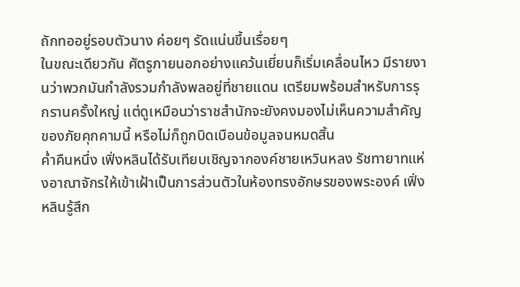ถักทออยู่รอบตัวนาง ค่อยๆ รัดแน่นขึ้นเรื่อยๆ
ในขณะเดียวกัน ศัตรูภายนอกอย่างแคว้นเยี่ยนก็เริ่มเคลื่อนไหว มีรายงานว่าพวกมันกำลังรวมกำลังพลอยู่ที่ชายแดน เตรียมพร้อมสำหรับการรุกรานครั้งใหญ่ แต่ดูเหมือนว่าราชสำนักจะยังคงมองไม่เห็นความสำคัญของภัยคุกคามนี้ หรือไม่ก็ถูกบิดเบือนข้อมูลจนหมดสิ้น
ค่ำคืนหนึ่ง เฟิ่งหลินได้รับเทียบเชิญจากองค์ชายเหวินหลง รัชทายาทแห่งอาณาจักรให้เข้าเฝ้าเป็นการส่วนตัวในห้องทรงอักษรของพระองค์ เฟิ่งหลินรู้สึก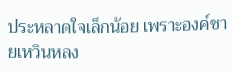ประหลาดใจเล็กน้อย เพราะองค์ชายเหวินหลง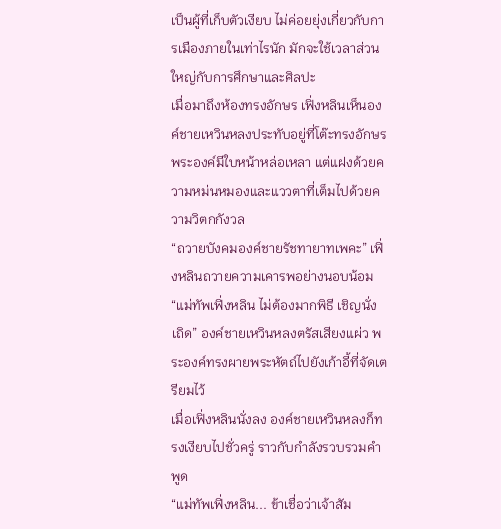เป็นผู้ที่เก็บตัวเงียบ ไม่ค่อยยุ่งเกี่ยวกับการเมืองภายในเท่าไรนัก มักจะใช้เวลาส่วนใหญ่กับการศึกษาและศิลปะ
เมื่อมาถึงห้องทรงอักษร เฟิ่งหลินเห็นองค์ชายเหวินหลงประทับอยู่ที่โต๊ะทรงอักษร พระองค์มีใบหน้าหล่อเหลา แต่แฝงด้วยความหม่นหมองและแววตาที่เต็มไปด้วยความวิตกกังวล
“ถวายบังคมองค์ชายรัชทายาทเพคะ” เฟิ่งหลินถวายความเคารพอย่างนอบน้อม
“แม่ทัพเฟิ่งหลิน ไม่ต้องมากพิธี เชิญนั่งเถิด” องค์ชายเหวินหลงตรัสเสียงแผ่ว พระองค์ทรงผายพระหัตถ์ไปยังเก้าอี้ที่จัดเตรียมไว้
เมื่อเฟิ่งหลินนั่งลง องค์ชายเหวินหลงก็ทรงเงียบไปชั่วครู่ ราวกับกำลังรวบรวมคำพูด
“แม่ทัพเฟิ่งหลิน... ข้าเชื่อว่าเจ้าสัม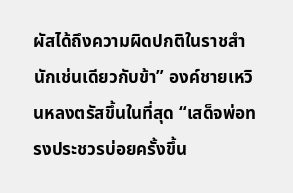ผัสได้ถึงความผิดปกติในราชสำนักเช่นเดียวกับข้า” องค์ชายเหวินหลงตรัสขึ้นในที่สุด “เสด็จพ่อทรงประชวรบ่อยครั้งขึ้น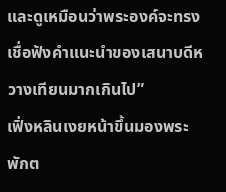และดูเหมือนว่าพระองค์จะทรงเชื่อฟังคำแนะนำของเสนาบดีหวางเทียนมากเกินไป”
เฟิ่งหลินเงยหน้าขึ้นมองพระพักต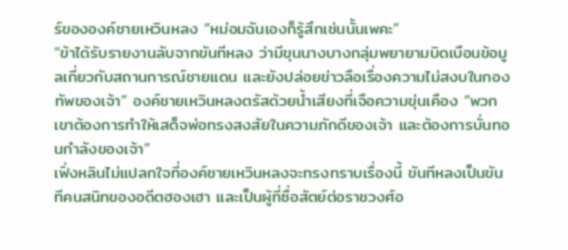ร์ขององค์ชายเหวินหลง “หม่อมฉันเองก็รู้สึกเช่นนั้นเพคะ”
“ข้าได้รับรายงานลับจากขันทีหลง ว่ามีขุนนางบางกลุ่มพยายามบิดเบือนข้อมูลเกี่ยวกับสถานการณ์ชายแดน และยังปล่อยข่าวลือเรื่องความไม่สงบในกองทัพของเจ้า” องค์ชายเหวินหลงตรัสด้วยน้ำเสียงที่เจือความขุ่นเคือง “พวกเขาต้องการทำให้เสด็จพ่อทรงสงสัยในความภักดีของเจ้า และต้องการบั่นทอนกำลังของเจ้า”
เฟิ่งหลินไม่แปลกใจที่องค์ชายเหวินหลงจะทรงทราบเรื่องนี้ ขันทีหลงเป็นขันทีคนสนิทของอดีตฮองเฮา และเป็นผู้ที่ซื่อสัตย์ต่อราชวงศ์อ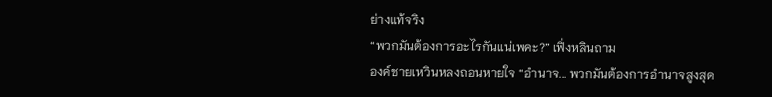ย่างแท้จริง
“พวกมันต้องการอะไรกันแน่เพคะ?” เฟิ่งหลินถาม
องค์ชายเหวินหลงถอนหายใจ “อำนาจ... พวกมันต้องการอำนาจสูงสุด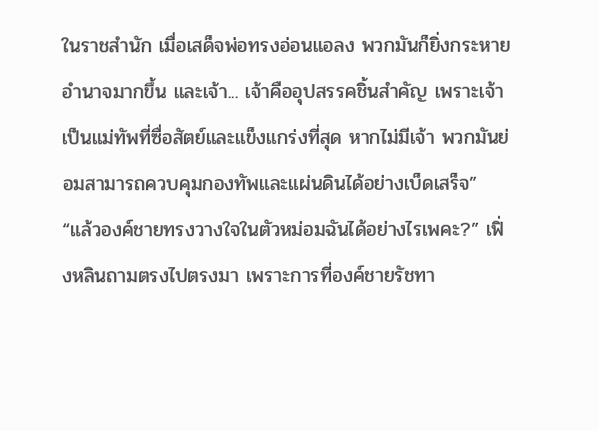ในราชสำนัก เมื่อเสด็จพ่อทรงอ่อนแอลง พวกมันก็ยิ่งกระหายอำนาจมากขึ้น และเจ้า... เจ้าคืออุปสรรคชิ้นสำคัญ เพราะเจ้าเป็นแม่ทัพที่ซื่อสัตย์และแข็งแกร่งที่สุด หากไม่มีเจ้า พวกมันย่อมสามารถควบคุมกองทัพและแผ่นดินได้อย่างเบ็ดเสร็จ”
“แล้วองค์ชายทรงวางใจในตัวหม่อมฉันได้อย่างไรเพคะ?” เฟิ่งหลินถามตรงไปตรงมา เพราะการที่องค์ชายรัชทา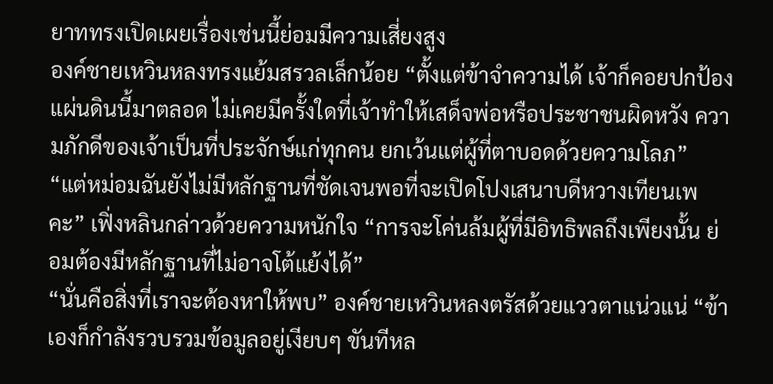ยาททรงเปิดเผยเรื่องเช่นนี้ย่อมมีความเสี่ยงสูง
องค์ชายเหวินหลงทรงแย้มสรวลเล็กน้อย “ตั้งแต่ข้าจำความได้ เจ้าก็คอยปกป้องแผ่นดินนี้มาตลอด ไม่เคยมีครั้งใดที่เจ้าทำให้เสด็จพ่อหรือประชาชนผิดหวัง ความภักดีของเจ้าเป็นที่ประจักษ์แก่ทุกคน ยกเว้นแต่ผู้ที่ตาบอดด้วยความโลภ”
“แต่หม่อมฉันยังไม่มีหลักฐานที่ชัดเจนพอที่จะเปิดโปงเสนาบดีหวางเทียนเพคะ” เฟิ่งหลินกล่าวด้วยความหนักใจ “การจะโค่นล้มผู้ที่มีอิทธิพลถึงเพียงนั้น ย่อมต้องมีหลักฐานที่ไม่อาจโต้แย้งได้”
“นั่นคือสิ่งที่เราจะต้องหาให้พบ” องค์ชายเหวินหลงตรัสด้วยแววตาแน่วแน่ “ข้าเองก็กำลังรวบรวมข้อมูลอยู่เงียบๆ ขันทีหล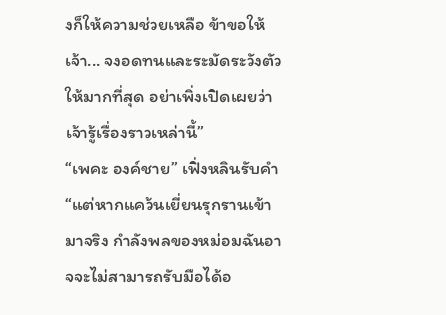งก็ให้ความช่วยเหลือ ข้าขอให้เจ้า... จงอดทนและระมัดระวังตัวให้มากที่สุด อย่าเพิ่งเปิดเผยว่าเจ้ารู้เรื่องราวเหล่านี้”
“เพคะ องค์ชาย” เฟิ่งหลินรับคำ “แต่หากแคว้นเยี่ยนรุกรานเข้ามาจริง กำลังพลของหม่อมฉันอาจจะไม่สามารถรับมือได้อ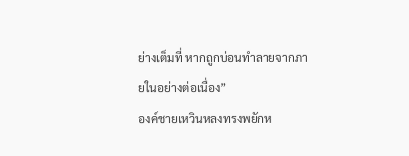ย่างเต็มที่ หากถูกบ่อนทำลายจากภายในอย่างต่อเนื่อง”
องค์ชายเหวินหลงทรงพยักห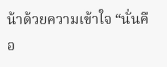น้าด้วยความเข้าใจ “นั่นคือ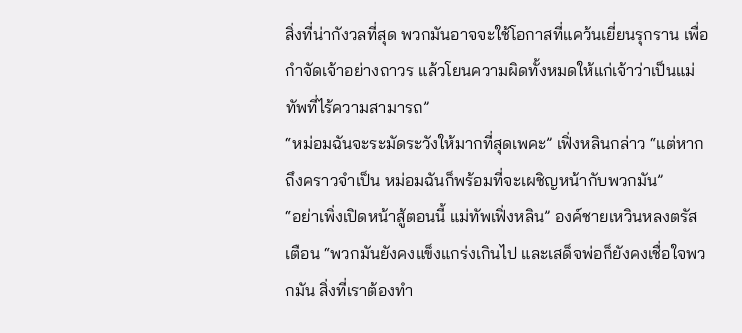สิ่งที่น่ากังวลที่สุด พวกมันอาจจะใช้โอกาสที่แคว้นเยี่ยนรุกราน เพื่อกำจัดเจ้าอย่างถาวร แล้วโยนความผิดทั้งหมดให้แก่เจ้าว่าเป็นแม่ทัพที่ไร้ความสามารถ”
“หม่อมฉันจะระมัดระวังให้มากที่สุดเพคะ” เฟิ่งหลินกล่าว “แต่หากถึงคราวจำเป็น หม่อมฉันก็พร้อมที่จะเผชิญหน้ากับพวกมัน”
“อย่าเพิ่งเปิดหน้าสู้ตอนนี้ แม่ทัพเฟิ่งหลิน” องค์ชายเหวินหลงตรัสเตือน “พวกมันยังคงแข็งแกร่งเกินไป และเสด็จพ่อก็ยังคงเชื่อใจพวกมัน สิ่งที่เราต้องทำ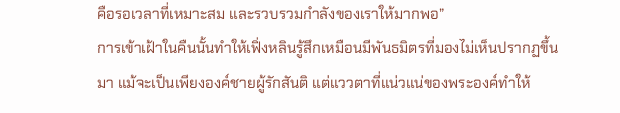คือรอเวลาที่เหมาะสม และรวบรวมกำลังของเราให้มากพอ”
การเข้าเฝ้าในคืนนั้นทำให้เฟิ่งหลินรู้สึกเหมือนมีพันธมิตรที่มองไม่เห็นปรากฏขึ้นมา แม้จะเป็นเพียงองค์ชายผู้รักสันติ แต่แววตาที่แน่วแน่ของพระองค์ทำให้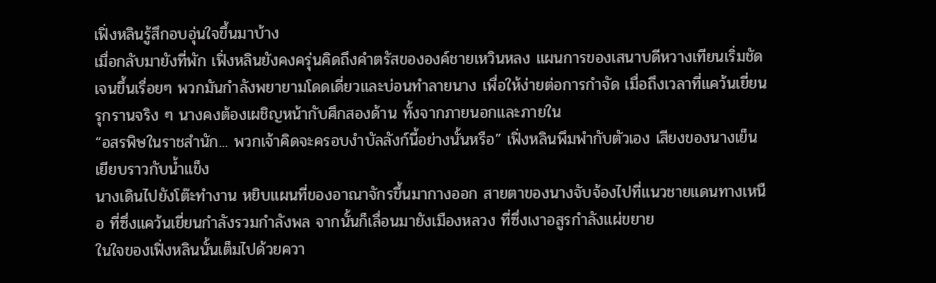เฟิ่งหลินรู้สึกอบอุ่นใจขึ้นมาบ้าง
เมื่อกลับมายังที่พัก เฟิ่งหลินยังคงครุ่นคิดถึงคำตรัสขององค์ชายเหวินหลง แผนการของเสนาบดีหวางเทียนเริ่มชัดเจนขึ้นเรื่อยๆ พวกมันกำลังพยายามโดดเดี่ยวและบ่อนทำลายนาง เพื่อให้ง่ายต่อการกำจัด เมื่อถึงเวลาที่แคว้นเยี่ยนรุกรานจริง ๆ นางคงต้องเผชิญหน้ากับศึกสองด้าน ทั้งจากภายนอกและภายใน
“อสรพิษในราชสำนัก... พวกเจ้าคิดจะครอบงำบัลลังก์นี้อย่างนั้นหรือ” เฟิ่งหลินพึมพำกับตัวเอง เสียงของนางเย็นเยียบราวกับน้ำแข็ง
นางเดินไปยังโต๊ะทำงาน หยิบแผนที่ของอาณาจักรขึ้นมากางออก สายตาของนางจับจ้องไปที่แนวชายแดนทางเหนือ ที่ซึ่งแคว้นเยี่ยนกำลังรวมกำลังพล จากนั้นก็เลื่อนมายังเมืองหลวง ที่ซึ่งเงาอสูรกำลังแผ่ขยาย
ในใจของเฟิ่งหลินนั้นเต็มไปด้วยควา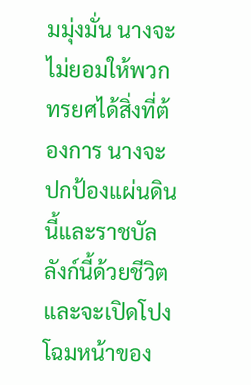มมุ่งมั่น นางจะไม่ยอมให้พวกทรยศได้สิ่งที่ต้องการ นางจะปกป้องแผ่นดินนี้และราชบัลลังก์นี้ด้วยชีวิต และจะเปิดโปงโฉมหน้าของ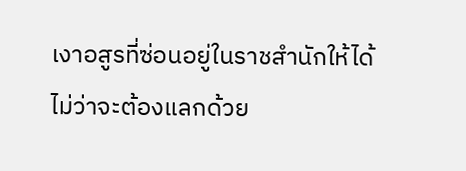เงาอสูรที่ซ่อนอยู่ในราชสำนักให้ได้ ไม่ว่าจะต้องแลกด้วย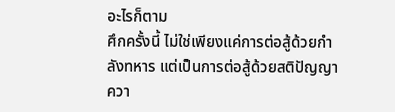อะไรก็ตาม
ศึกครั้งนี้ ไม่ใช่เพียงแค่การต่อสู้ด้วยกำลังทหาร แต่เป็นการต่อสู้ด้วยสติปัญญา ควา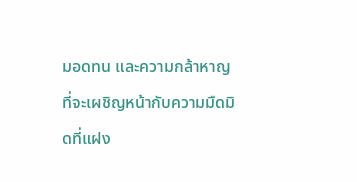มอดทน และความกล้าหาญที่จะเผชิญหน้ากับความมืดมิดที่แฝง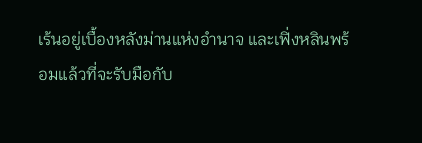เร้นอยู่เบื้องหลังม่านแห่งอำนาจ และเฟิ่งหลินพร้อมแล้วที่จะรับมือกับ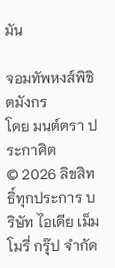มัน

จอมทัพหงส์พิชิตมังกร
โดย มนต์ตรา ประกาศิต
© 2026 ลิขสิทธิ์ทุกประการ บริษัท ไอเดีย เม็มโมรี่ กรุ๊ป จำกัด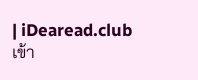| iDearead.club
เข้า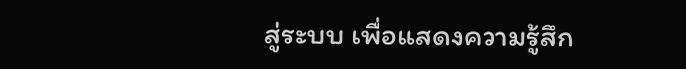สู่ระบบ เพื่อแสดงความรู้สึก